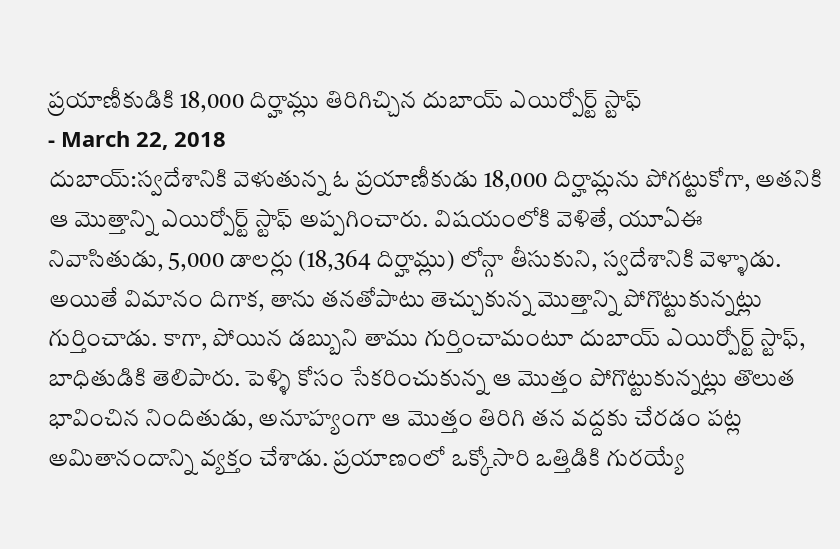ప్రయాణీకుడికి 18,000 దిర్హామ్లు తిరిగిచ్చిన దుబాయ్ ఎయిర్పోర్ట్ స్టాఫ్
- March 22, 2018
దుబాయ్:స్వదేశానికి వెళుతున్న ఓ ప్రయాణీకుడు 18,000 దిర్హామ్లను పోగట్టుకోగా, అతనికి ఆ మొత్తాన్ని ఎయిర్పోర్ట్ స్టాఫ్ అప్పగించారు. విషయంలోకి వెళితే, యూఏఈ నివాసితుడు, 5,000 డాలర్లు (18,364 దిర్హామ్లు) లోన్గా తీసుకుని, స్వదేశానికి వెళ్ళాడు. అయితే విమానం దిగాక, తాను తనతోపాటు తెచ్చుకున్న మొత్తాన్ని పోగొట్టుకున్నట్లు గుర్తించాడు. కాగా, పోయిన డబ్బుని తాము గుర్తించామంటూ దుబాయ్ ఎయిర్పోర్ట్ స్టాఫ్, బాధితుడికి తెలిపారు. పెళ్ళి కోసం సేకరించుకున్న ఆ మొత్తం పోగొట్టుకున్నట్లు తొలుత భావించిన నిందితుడు, అనూహ్యంగా ఆ మొత్తం తిరిగి తన వద్దకు చేరడం పట్ల అమితానందాన్ని వ్యక్తం చేశాడు. ప్రయాణంలో ఒక్కోసారి ఒత్తిడికి గురయ్యే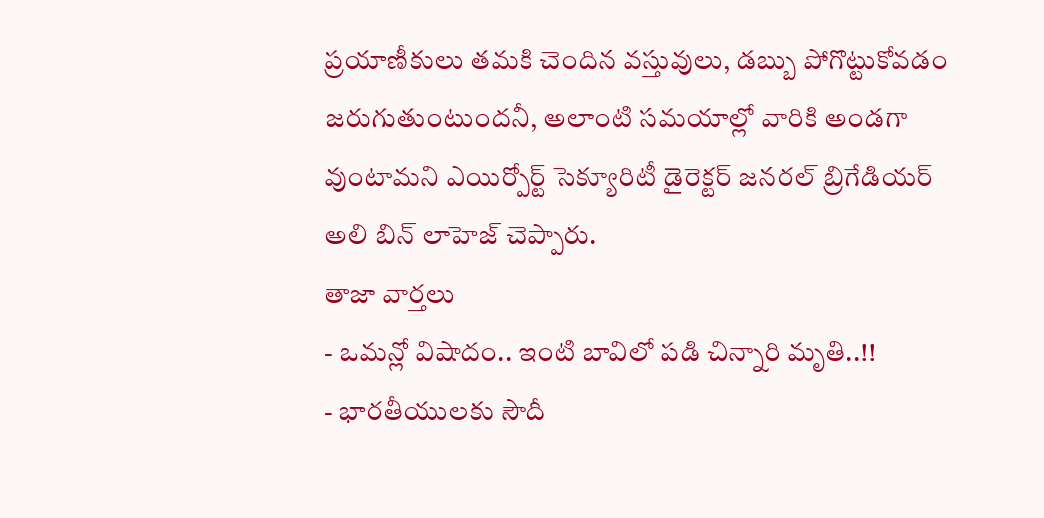ప్రయాణీకులు తమకి చెందిన వస్తువులు, డబ్బు పోగొట్టుకోవడం జరుగుతుంటుందనీ, అలాంటి సమయాల్లో వారికి అండగా వుంటామని ఎయిర్పోర్ట్ సెక్యూరిటీ డైరెక్టర్ జనరల్ బ్రిగేడియర్ అలి బిన్ లాహెజ్ చెప్పారు.
తాజా వార్తలు
- ఒమన్లో విషాదం.. ఇంటి బావిలో పడి చిన్నారి మృతి..!!
- భారతీయులకు సౌదీ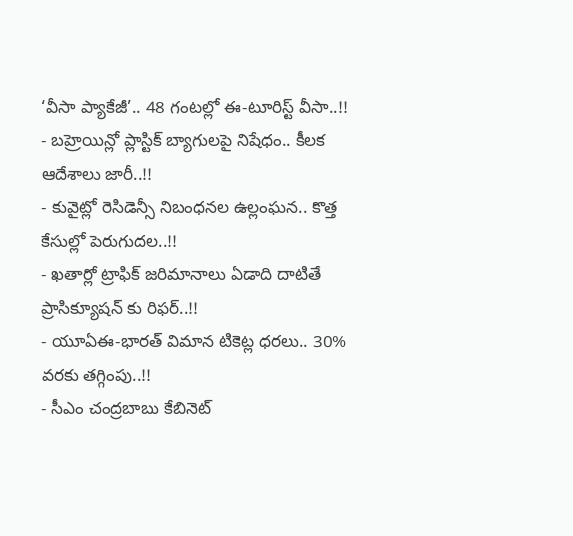‘వీసా ప్యాకేజీ’.. 48 గంటల్లో ఈ-టూరిస్ట్ వీసా..!!
- బహ్రెయిన్లో ప్లాస్టిక్ బ్యాగులపై నిషేధం.. కీలక ఆదేశాలు జారీ..!!
- కువైట్లో రెసిడెన్సీ నిబంధనల ఉల్లంఘన.. కొత్త కేసుల్లో పెరుగుదల..!!
- ఖతార్లో ట్రాఫిక్ జరిమానాలు ఏడాది దాటితే ప్రాసిక్యూషన్ కు రిఫర్..!!
- యూఏఈ-భారత్ విమాన టికెట్ల ధరలు.. 30% వరకు తగ్గింపు..!!
- సీఎం చంద్రబాబు కేబినెట్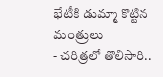భేటీకి డుమ్మా కొట్టిన మంత్రులు
- చరిత్రలో తొలిసారి..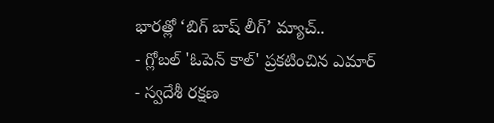భారత్లో ‘బిగ్ బాష్ లీగ్’ మ్యాచ్..
- గ్లోబల్ 'ఓపెన్ కాల్' ప్రకటించిన ఎమార్
- స్వదేశీ రక్షణ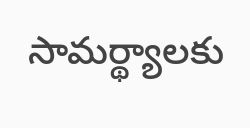సామర్థ్యాలకు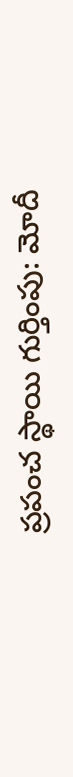ప్రపంచ స్థాయి గుర్తింపు: మోదీ